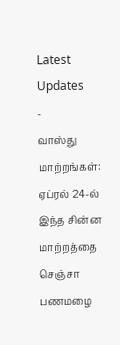Latest Updates
-
வாஸ்து மாற்றங்கள்: ஏப்ரல் 24-ல் இந்த சின்ன மாற்றத்தை செஞ்சா பணமழை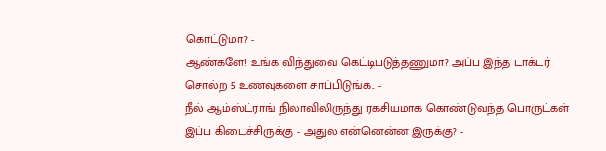கொட்டுமா? -
ஆண்களே! உங்க விந்துவை கெட்டிபடுத்தணுமா? அப்ப இந்த டாக்டர் சொல்ற 5 உணவுகளை சாப்பிடுங்க.. -
நீல் ஆம்ஸ்ட்ராங் நிலாவிலிருந்து ரகசியமாக கொண்டுவந்த பொருட்கள் இப்ப கிடைச்சிருக்கு - அதுல என்னென்ன இருக்கு? -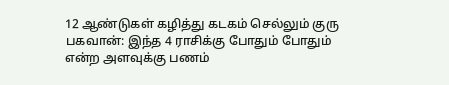12 ஆண்டுகள் கழித்து கடகம் செல்லும் குரு பகவான்: இந்த 4 ராசிக்கு போதும் போதும் என்ற அளவுக்கு பணம்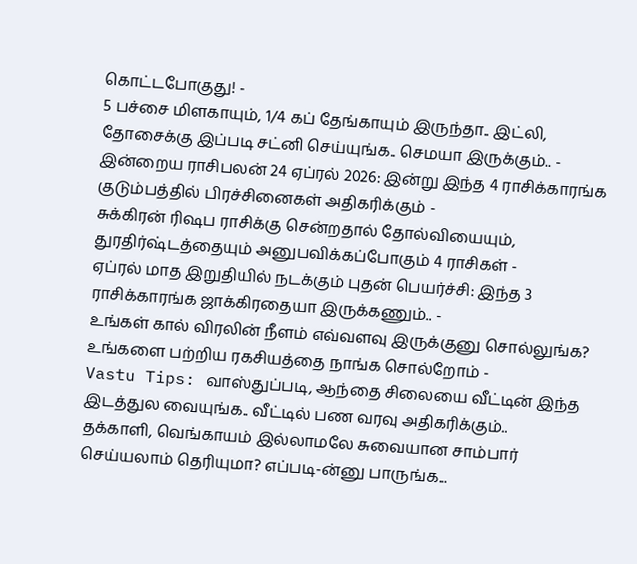கொட்டபோகுது! -
5 பச்சை மிளகாயும், 1/4 கப் தேங்காயும் இருந்தா.. இட்லி, தோசைக்கு இப்படி சட்னி செய்யுங்க.. செமயா இருக்கும்.. -
இன்றைய ராசிபலன் 24 ஏப்ரல் 2026: இன்று இந்த 4 ராசிக்காரங்க குடும்பத்தில் பிரச்சினைகள் அதிகரிக்கும் -
சுக்கிரன் ரிஷப ராசிக்கு சென்றதால் தோல்வியையும், துரதிர்ஷ்டத்தையும் அனுபவிக்கப்போகும் 4 ராசிகள் -
ஏப்ரல் மாத இறுதியில் நடக்கும் புதன் பெயர்ச்சி: இந்த 3 ராசிக்காரங்க ஜாக்கிரதையா இருக்கணும்.. -
உங்கள் கால் விரலின் நீளம் எவ்வளவு இருக்குனு சொல்லுங்க? உங்களை பற்றிய ரகசியத்தை நாங்க சொல்றோம் -
Vastu Tips: வாஸ்துப்படி, ஆந்தை சிலையை வீட்டின் இந்த இடத்துல வையுங்க.. வீட்டில் பண வரவு அதிகரிக்கும்..
தக்காளி, வெங்காயம் இல்லாமலே சுவையான சாம்பார் செய்யலாம் தெரியுமா? எப்படி-ன்னு பாருங்க...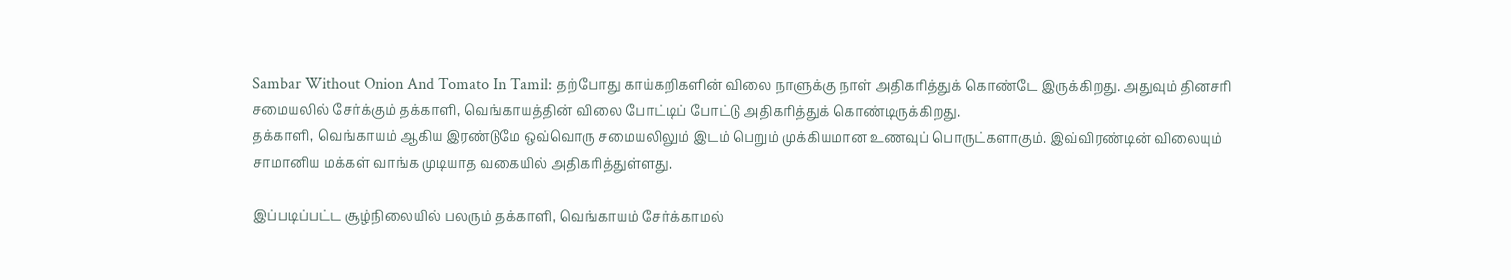Sambar Without Onion And Tomato In Tamil: தற்போது காய்கறிகளின் விலை நாளுக்கு நாள் அதிகரித்துக் கொண்டே இருக்கிறது. அதுவும் தினசரி சமையலில் சேர்க்கும் தக்காளி, வெங்காயத்தின் விலை போட்டிப் போட்டு அதிகரித்துக் கொண்டிருக்கிறது.
தக்காளி, வெங்காயம் ஆகிய இரண்டுமே ஒவ்வொரு சமையலிலும் இடம் பெறும் முக்கியமான உணவுப் பொருட்களாகும். இவ்விரண்டின் விலையும் சாமானிய மக்கள் வாங்க முடியாத வகையில் அதிகரித்துள்ளது.

இப்படிப்பட்ட சூழ்நிலையில் பலரும் தக்காளி, வெங்காயம் சேர்க்காமல்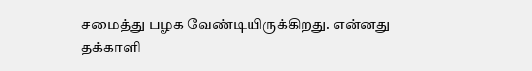சமைத்து பழக வேண்டியிருக்கிறது. என்னது தக்காளி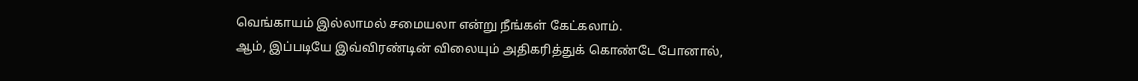வெங்காயம் இல்லாமல் சமையலா என்று நீங்கள் கேட்கலாம்.
ஆம், இப்படியே இவ்விரண்டின் விலையும் அதிகரித்துக் கொண்டே போனால்,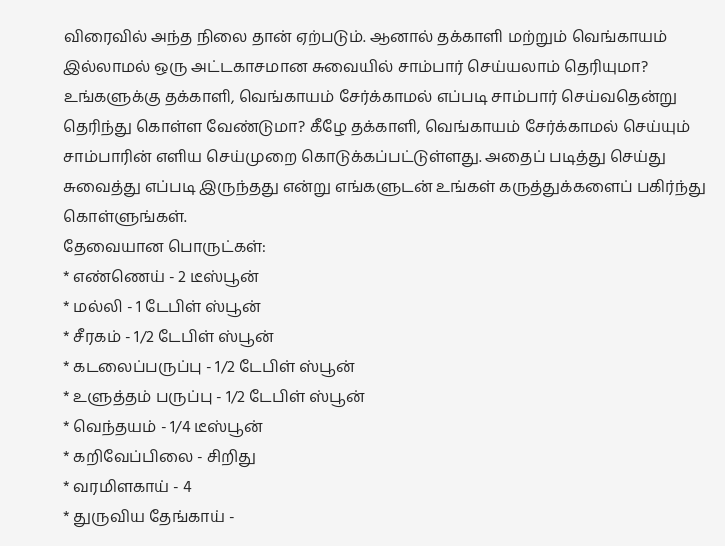விரைவில் அந்த நிலை தான் ஏற்படும். ஆனால் தக்காளி மற்றும் வெங்காயம் இல்லாமல் ஒரு அட்டகாசமான சுவையில் சாம்பார் செய்யலாம் தெரியுமா?
உங்களுக்கு தக்காளி, வெங்காயம் சேர்க்காமல் எப்படி சாம்பார் செய்வதென்று தெரிந்து கொள்ள வேண்டுமா? கீழே தக்காளி, வெங்காயம் சேர்க்காமல் செய்யும் சாம்பாரின் எளிய செய்முறை கொடுக்கப்பட்டுள்ளது. அதைப் படித்து செய்து சுவைத்து எப்படி இருந்தது என்று எங்களுடன் உங்கள் கருத்துக்களைப் பகிர்ந்து கொள்ளுங்கள்.
தேவையான பொருட்கள்:
* எண்ணெய் - 2 டீஸ்பூன்
* மல்லி - 1 டேபிள் ஸ்பூன்
* சீரகம் - 1/2 டேபிள் ஸ்பூன்
* கடலைப்பருப்பு - 1/2 டேபிள் ஸ்பூன்
* உளுத்தம் பருப்பு - 1/2 டேபிள் ஸ்பூன்
* வெந்தயம் - 1/4 டீஸ்பூன்
* கறிவேப்பிலை - சிறிது
* வரமிளகாய் - 4
* துருவிய தேங்காய் -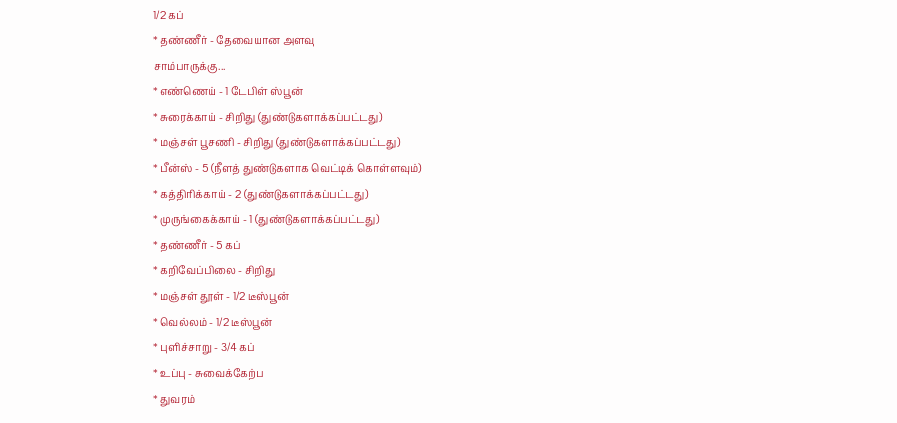1/2 கப்
* தண்ணீர் - தேவையான அளவு
சாம்பாருக்கு...
* எண்ணெய் - 1 டேபிள் ஸ்பூன்
* சுரைக்காய் - சிறிது (துண்டுகளாக்கப்பட்டது)
* மஞ்சள் பூசணி - சிறிது (துண்டுகளாக்கப்பட்டது)
* பீன்ஸ் - 5 (நீளத் துண்டுகளாக வெட்டிக் கொள்ளவும்)
* கத்திரிக்காய் - 2 (துண்டுகளாக்கப்பட்டது)
* முருங்கைக்காய் - 1 (துண்டுகளாக்கப்பட்டது)
* தண்ணீர் - 5 கப்
* கறிவேப்பிலை - சிறிது
* மஞ்சள் தூள் - 1/2 டீஸ்பூன்
* வெல்லம் - 1/2 டீஸ்பூன்
* புளிச்சாறு - 3/4 கப்
* உப்பு - சுவைக்கேற்ப
* துவரம்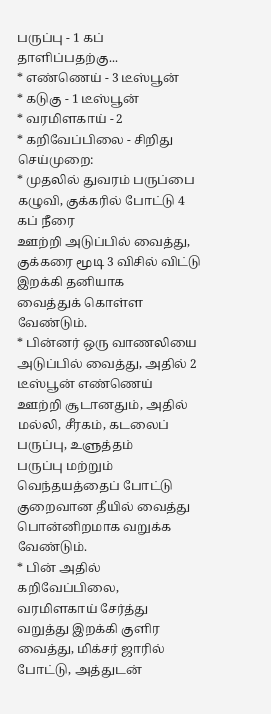பருப்பு - 1 கப்
தாளிப்பதற்கு...
* எண்ணெய் - 3 டீஸ்பூன்
* கடுகு - 1 டீஸ்பூன்
* வரமிளகாய் - 2
* கறிவேப்பிலை - சிறிது
செய்முறை:
* முதலில் துவரம் பருப்பை கழுவி, குக்கரில் போட்டு 4 கப் நீரை
ஊற்றி அடுப்பில் வைத்து, குக்கரை மூடி 3 விசில் விட்டு இறக்கி தனியாக
வைத்துக் கொள்ள வேண்டும்.
* பின்னர் ஒரு வாணலியை அடுப்பில் வைத்து, அதில் 2 டீஸ்பூன் எண்ணெய்
ஊற்றி சூடானதும், அதில் மல்லி, சீரகம், கடலைப் பருப்பு, உளுத்தம்
பருப்பு மற்றும் வெந்தயத்தைப் போட்டு குறைவான தீயில் வைத்து
பொன்னிறமாக வறுக்க வேண்டும்.
* பின் அதில் கறிவேப்பிலை, வரமிளகாய் சேர்த்து வறுத்து இறக்கி குளிர
வைத்து, மிக்சர் ஜாரில் போட்டு, அத்துடன்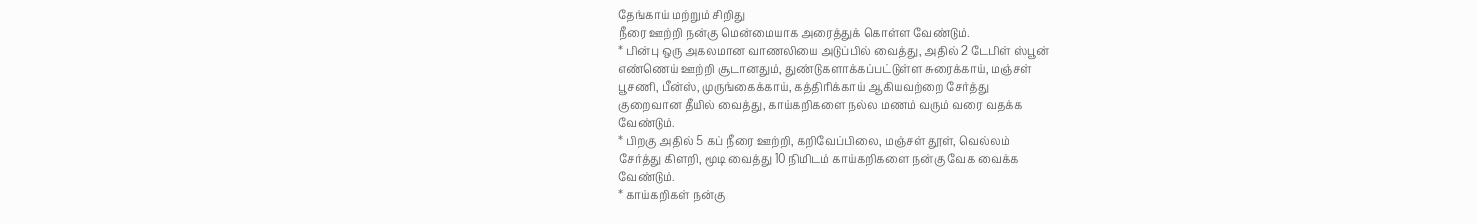தேங்காய் மற்றும் சிறிது
நீரை ஊற்றி நன்கு மென்மையாக அரைத்துக் கொள்ள வேண்டும்.
* பின்பு ஒரு அகலமான வாணலியை அடுப்பில் வைத்து, அதில் 2 டேபிள் ஸ்பூன்
எண்ணெய் ஊற்றி சூடானதும், துண்டுகளாக்கப்பட்டுள்ள சுரைக்காய், மஞ்சள்
பூசணி, பீன்ஸ், முருங்கைக்காய், கத்திரிக்காய் ஆகியவற்றை சேர்த்து
குறைவான தீயில் வைத்து, காய்கறிகளை நல்ல மணம் வரும் வரை வதக்க
வேண்டும்.
* பிறகு அதில் 5 கப் நீரை ஊற்றி, கறிவேப்பிலை, மஞ்சள் தூள், வெல்லம்
சேர்த்து கிளறி, மூடி வைத்து 10 நிமிடம் காய்கறிகளை நன்கு வேக வைக்க
வேண்டும்.
* காய்கறிகள் நன்கு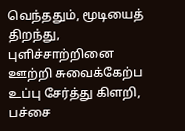வெந்ததும், மூடியைத் திறந்து, புளிச்சாற்றினை
ஊற்றி சுவைக்கேற்ப உப்பு சேர்த்து கிளறி, பச்சை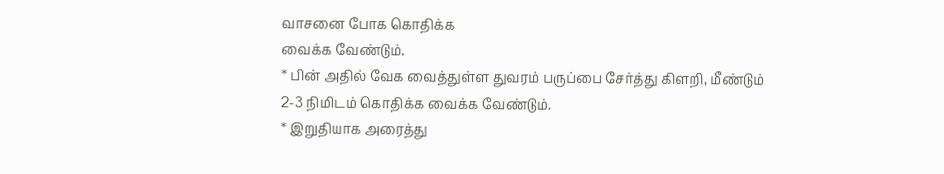வாசனை போக கொதிக்க
வைக்க வேண்டும்.
* பின் அதில் வேக வைத்துள்ள துவரம் பருப்பை சேர்த்து கிளறி, மீண்டும்
2-3 நிமிடம் கொதிக்க வைக்க வேண்டும்.
* இறுதியாக அரைத்து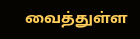வைத்துள்ள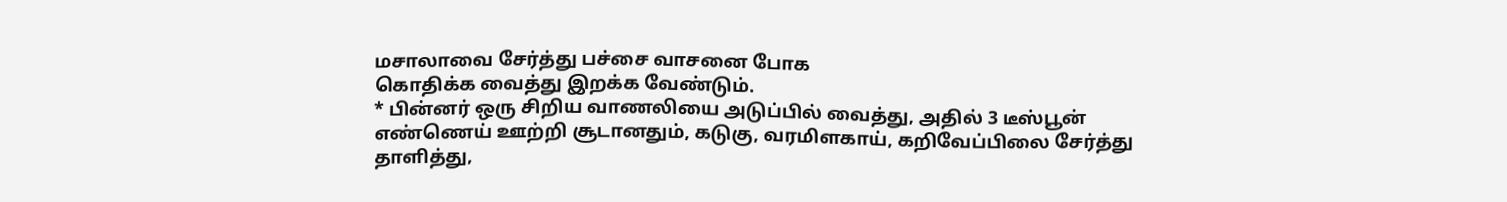மசாலாவை சேர்த்து பச்சை வாசனை போக
கொதிக்க வைத்து இறக்க வேண்டும்.
* பின்னர் ஒரு சிறிய வாணலியை அடுப்பில் வைத்து, அதில் 3 டீஸ்பூன்
எண்ணெய் ஊற்றி சூடானதும், கடுகு, வரமிளகாய், கறிவேப்பிலை சேர்த்து
தாளித்து,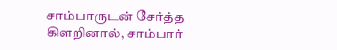சாம்பாருடன் சேர்த்த கிளறினால், சாம்பார்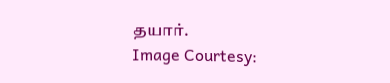தயார்.
Image Courtesy: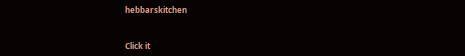hebbarskitchen



Click it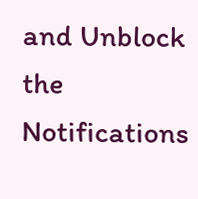and Unblock the Notifications